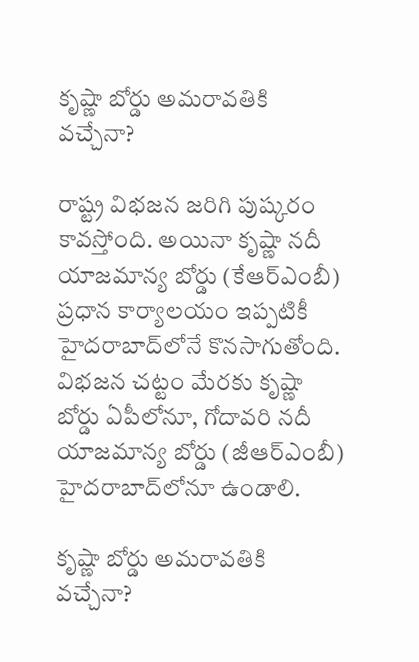కృష్ణా బోర్డు అమరావతికి వచ్చేనా?

రాష్ట్ర విభజన జరిగి పుష్కరం కావస్తోంది. అయినా కృష్ణా నదీ యాజమాన్య బోర్డు (కేఆర్‌ఎంబీ) ప్రధాన కార్యాలయం ఇప్పటికీ హైదరాబాద్‌లోనే కొనసాగుతోంది. విభజన చట్టం మేరకు కృష్ణా బోర్డు ఏపీలోనూ, గోదావరి నదీ యాజమాన్య బోర్డు (జీఆర్‌ఎంబీ) హైదరాబాద్‌లోనూ ఉండాలి.

కృష్ణా బోర్డు అమరావతికి వచ్చేనా?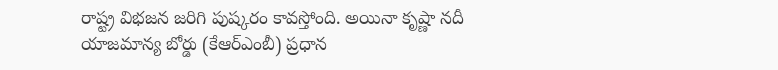రాష్ట్ర విభజన జరిగి పుష్కరం కావస్తోంది. అయినా కృష్ణా నదీ యాజమాన్య బోర్డు (కేఆర్‌ఎంబీ) ప్రధాన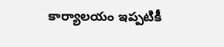కార్యాలయం ఇప్పటికీ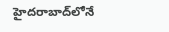హైదరాబాద్‌లోనే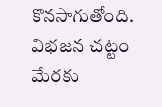కొనసాగుతోంది. విభజన చట్టం మేరకు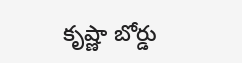కృష్ణా బోర్డు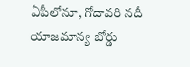ఏపీలోనూ, గోదావరి నదీ యాజమాన్య బోర్డు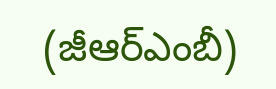(జీఆర్‌ఎంబీ)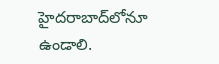హైదరాబాద్‌లోనూ ఉండాలి.